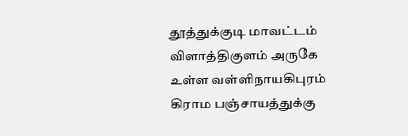தூத்துக்குடி மாவட்டம் விளாத்திகுளம் அருகே உள்ள வள்ளிநாயகிபுரம் கிராம பஞ்சாயத்துக்கு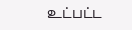உட்பட்ட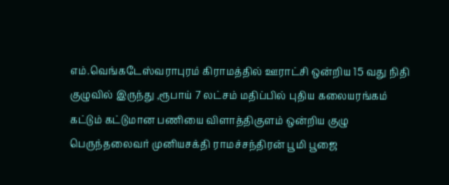எம்.வெங்கடேஸ்வராபுரம் கிராமத்தில் ஊராட்சி ஒன்றிய 15 வது நிதி குழுவில் இருந்து ,ரூபாய் 7 லட்சம் மதிப்பில் புதிய கலையரங்கம் கட்டும் கட்டுமான பணியை விளாத்திகுளம் ஒன்றிய குழு பெருந்தலைவர் முனியசக்தி ராமச்சந்திரன் பூமி பூஜை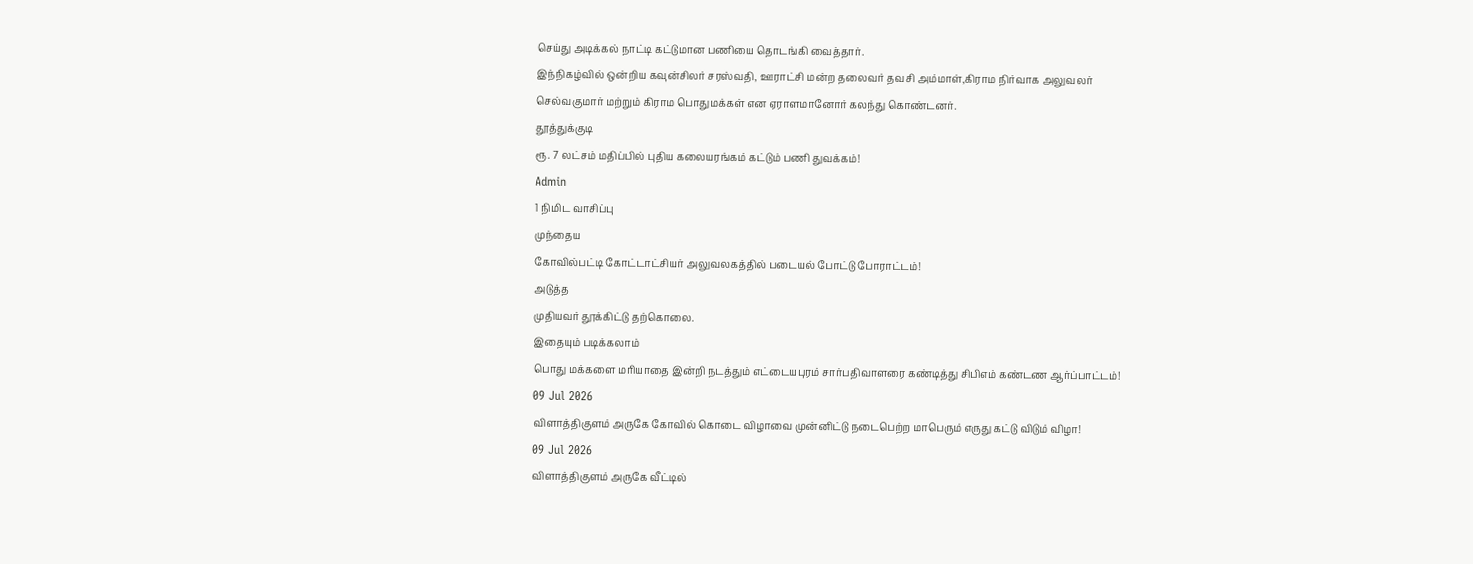செய்து அடிக்கல் நாட்டி கட்டுமான பணியை தொடங்கி வைத்தார்.
இந்நிகழ்வில் ஒன்றிய கவுன்சிலர் சரஸ்வதி, ஊராட்சி மன்ற தலைவர் தவசி அம்மாள்,கிராம நிர்வாக அலுவலர் செல்வகுமார் மற்றும் கிராம பொதுமக்கள் என ஏராளமானோர் கலந்து கொண்டனர்.
தூத்துக்குடி
ரூ. 7 லட்சம் மதிப்பில் புதிய கலையரங்கம் கட்டும் பணி துவக்கம்!
Admin
1 நிமிட வாசிப்பு
முந்தைய
கோவில்பட்டி கோட்டாட்சியர் அலுவலகத்தில் படையல் போட்டு போராட்டம்!
அடுத்த
முதியவர் தூக்கிட்டு தற்கொலை.
இதையும் படிக்கலாம்
பொது மக்களை மரியாதை இன்றி நடத்தும் எட்டையபுரம் சார்பதிவாளரை கண்டித்து சிபிஎம் கண்டண ஆர்ப்பாட்டம்!
09 Jul 2026
விளாத்திகுளம் அருகே கோவில் கொடை விழாவை முன்னிட்டு நடைபெற்ற மாபெரும் எருது கட்டு விடும் விழா!
09 Jul 2026
விளாத்திகுளம் அருகே வீட்டில்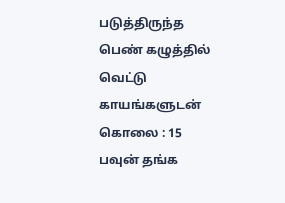படுத்திருந்த பெண் கழுத்தில் வெட்டு காயங்களுடன் கொலை : 15 பவுன் தங்க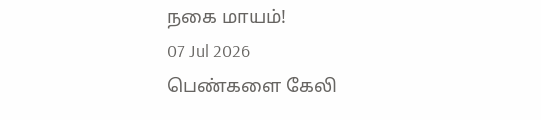நகை மாயம்!
07 Jul 2026
பெண்களை கேலி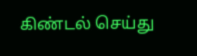கிண்டல் செய்து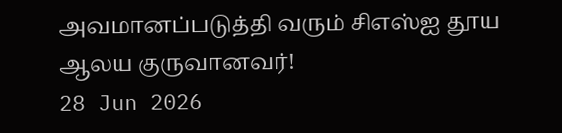அவமானப்படுத்தி வரும் சிஎஸ்ஐ தூய ஆலய குருவானவர்!
28 Jun 2026